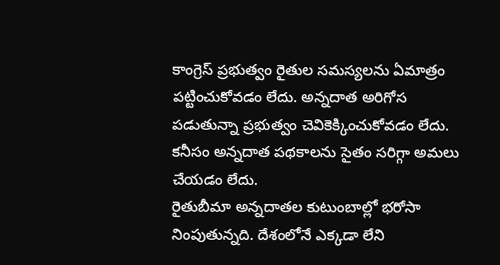కాంగ్రెస్ ప్రభుత్వం రైతుల సమస్యలను ఏమాత్రం పట్టించుకోవడం లేదు. అన్నదాత అరిగోస పడుతున్నా ప్రభుత్వం చెవికెక్కించుకోవడం లేదు. కనీసం అన్నదాత పథకాలను సైతం సరిగ్గా అమలు చేయడం లేదు.
రైతుబీమా అన్నదాతల కుటుంబాల్లో భరోసా నింపుతున్నది. దేశంలోనే ఎక్కడా లేని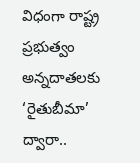విధంగా రాష్ట్ర ప్రభుత్వం అన్నదాతలకు ‘రైతుబీమా’ ద్వారా..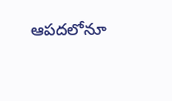ఆపదలోనూ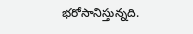భరోసానిస్తున్నది.